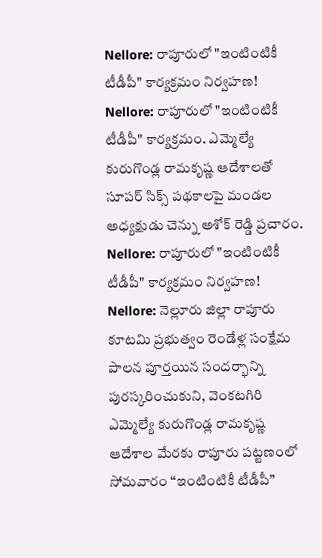Nellore: రాపూరులో "ఇంటింటికీ టీడీపీ" కార్యక్రమం నిర్వహణ!
Nellore: రాపూరులో "ఇంటింటికీ టీడీపీ" కార్యక్రమం. ఎమ్మెల్యే కురుగొండ్ల రామకృష్ణ ఆదేశాలతో సూపర్ సిక్స్ పథకాలపై మండల అధ్యక్షుడు చెన్ను అశోక్ రెడ్డి ప్రచారం.
Nellore: రాపూరులో "ఇంటింటికీ టీడీపీ" కార్యక్రమం నిర్వహణ!
Nellore: నెల్లూరు జిల్లా రాపూరు కూటమి ప్రభుత్వం రెండేళ్ల సంక్షేమ పాలన పూర్తయిన సందర్భాన్ని పురస్కరించుకుని, వెంకటగిరి ఎమ్మెల్యే కురుగొండ్ల రామకృష్ణ ఆదేశాల మేరకు రాపూరు పట్టణంలో సోమవారం “ఇంటింటికీ టీడీపీ”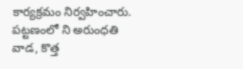కార్యక్రమం నిర్వహించారు.
పట్టణంలో ని అరుంధతి వాడ, కొత్త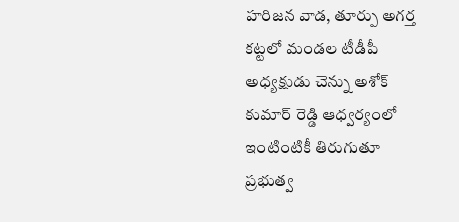హరిజన వాడ, తూర్పు అగర్త కట్టలో మండల టీడీపీ అధ్యక్షుడు చెన్ను అశోక్ కుమార్ రెడ్డి ఆధ్వర్యంలో ఇంటింటికీ తిరుగుతూ ప్రభుత్వ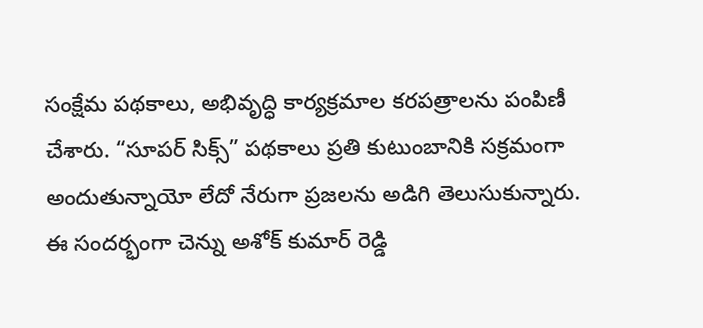సంక్షేమ పథకాలు, అభివృద్ధి కార్యక్రమాల కరపత్రాలను పంపిణీ చేశారు. “సూపర్ సిక్స్” పథకాలు ప్రతి కుటుంబానికి సక్రమంగా అందుతున్నాయో లేదో నేరుగా ప్రజలను అడిగి తెలుసుకున్నారు.
ఈ సందర్భంగా చెన్ను అశోక్ కుమార్ రెడ్డి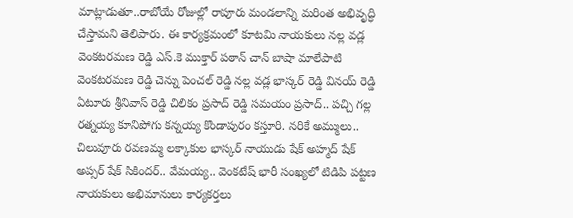మాట్లాడుతూ..రాబోయే రోజుల్లో రాపూరు మండలాన్ని మరింత అభివృద్ధి చేస్తామని తెలిపారు. ఈ కార్యక్రమంలో కూటమి నాయకులు నల్ల వడ్ల వెంకటరమణ రెడ్డి ఎస్.కె ముక్తార్ పఠాన్ చాన్ బాషా మాలేపాటి వెంకటరమణ రెడ్డి చెన్ను పెంచల్ రెడ్డి నల్ల వడ్ల భాస్కర్ రెడ్డి వినయ్ రెడ్డి ఏటూరు శ్రీనివాస్ రెడ్డి చిలికం ప్రసాద్ రెడ్డి సమయం ప్రసాద్.. పచ్చి గల్ల రత్నయ్య కూనిపోగు కన్నయ్య కొండాపురం కస్తూరి. నరికే అమ్ములు.. చిలువూరు రవణమ్మ లక్కాకుల భాస్కర్ నాయుడు షేక్ అహ్మద్ షేక్ అప్సర్ షేక్ సికిందర్.. వేమయ్య.. వెంకటేష్ భారీ సంఖ్యలో టిడిపి పట్టణ నాయకులు అభిమానులు కార్యకర్తలు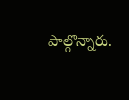పాల్గొన్నారు.